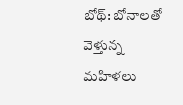బోథ్: బోనాలతో వెళ్తున్న మహిళలు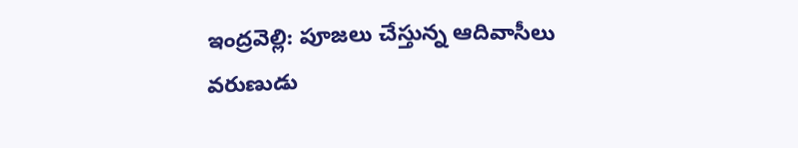ఇంద్రవెల్లి: పూజలు చేస్తున్న ఆదివాసీలు
వరుణుడు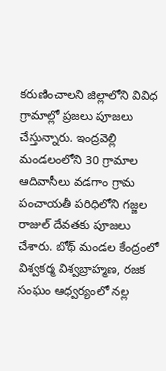కరుణించాలని జిల్లాలోని వివిధ గ్రామాల్లో ప్రజలు పూజలు చేస్తున్నారు. ఇంద్రవెల్లి
మండలంలోని 30 గ్రామాల ఆదివాసీలు వడగాం గ్రామ పంచాయతీ పరిధిలోని గజ్జల రాజుల్ దేవతకు పూజలు చేశారు. బోథ్ మండల కేంద్రంలో విశ్వకర్మ విశ్వబ్రాహ్మణ, రజక సంఘం ఆధ్వర్యంలో నల్ల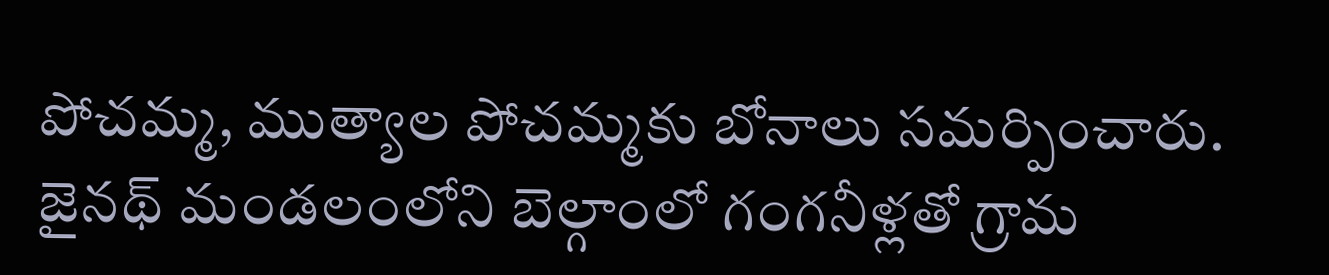పోచమ్మ, ముత్యాల పోచమ్మకు బోనాలు సమర్పించారు. జైనథ్ మండలంలోని బెల్గాంలో గంగనీళ్లతో గ్రామ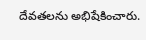దేవతలను అభిషేకించారు.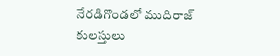నేరడిగొండలో ముదిరాజ్ కులస్తులు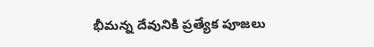భీమన్న దేవునికి ప్రత్యేక పూజలు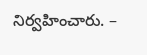నిర్వహించారు. –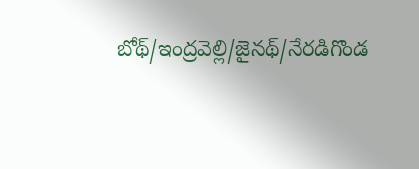బోథ్/ఇంద్రవెల్లి/జైనథ్/నేరడిగొండ